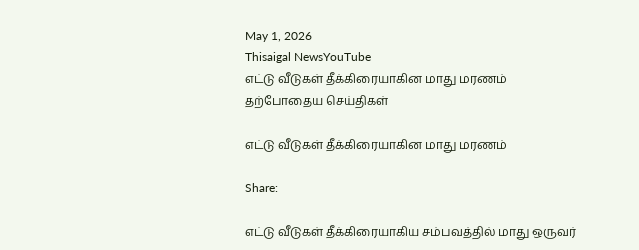May 1, 2026
Thisaigal NewsYouTube
எட்டு வீடுகள் தீக்கிரையாகின மாது மரணம்
தற்போதைய செய்திகள்

எட்டு வீடுகள் தீக்கிரையாகின மாது மரணம்

Share:

எட்டு வீடுகள் தீக்கிரையாகிய சம்பவத்தில் மாது ஒருவர்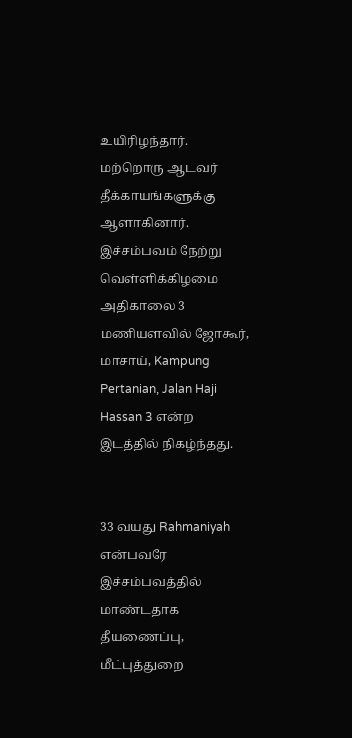உயிரிழந்தார். மற்றொரு ஆடவர் தீக்காயங்களுக்கு ஆளாகினார். இச்சம்பவம் நேற்று வெள்ளிக்கிழமை அதிகாலை 3 மணியளவில் ஜோகூர், மாசாய், Kampung Pertanian, Jalan Haji Hassan 3 என்ற இடத்தில் நிகழ்ந்தது.


33 வயது Rahmaniyah என்பவரே இச்சம்பவத்தில் மாண்டதாக தீயணைப்பு, மீட்புத்துறை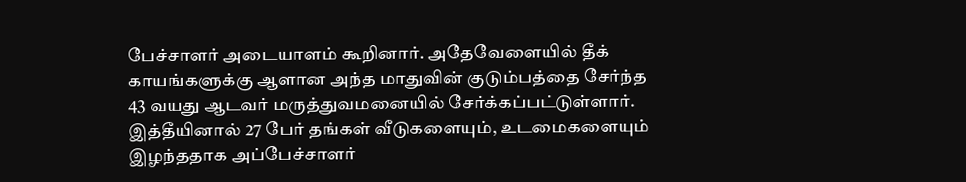பேச்சாளர் அடையாளம் கூறினார். அதேவேளையில் தீக் காயங்களுக்கு ஆளான அந்த மாதுவின் குடும்பத்தை சேர்ந்த 43 வயது ஆடவர் மருத்துவமனையில் சேர்க்கப்பட்டுள்ளார்.
இத்தீயினால் 27 பேர் தங்கள் வீடுகளையும், உடமைகளையும் இழந்ததாக அப்பேச்சாளர்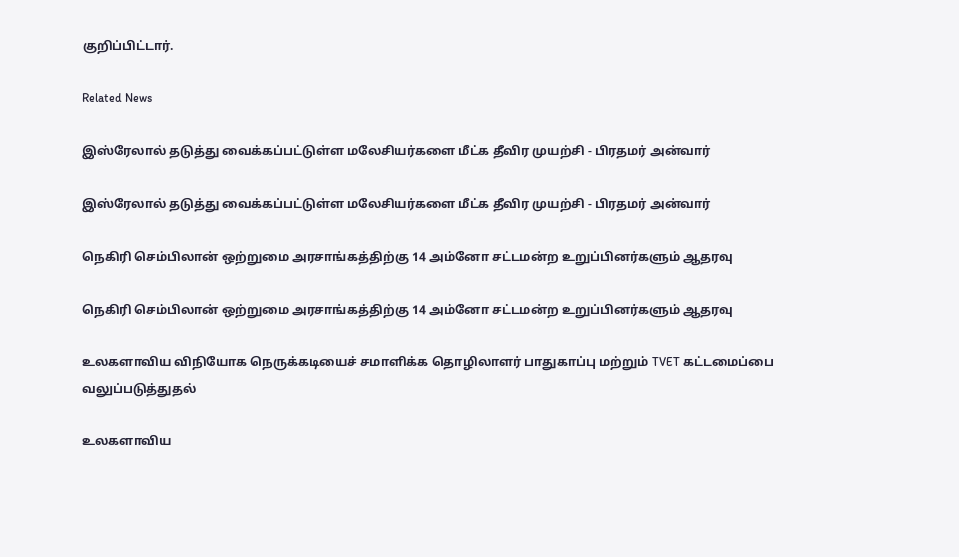குறிப்பிட்டார்.

Related News

இஸ்ரேலால் தடுத்து வைக்கப்பட்டுள்ள மலேசியர்களை மீட்க தீவிர முயற்சி - பிரதமர் அன்வார்

இஸ்ரேலால் தடுத்து வைக்கப்பட்டுள்ள மலேசியர்களை மீட்க தீவிர முயற்சி - பிரதமர் அன்வார்

நெகிரி செம்பிலான் ஒற்றுமை அரசாங்கத்திற்கு 14 அம்னோ சட்டமன்ற உறுப்பினர்களும் ஆதரவு

நெகிரி செம்பிலான் ஒற்றுமை அரசாங்கத்திற்கு 14 அம்னோ சட்டமன்ற உறுப்பினர்களும் ஆதரவு

உலகளாவிய விநியோக நெருக்கடியைச் சமாளிக்க தொழிலாளர் பாதுகாப்பு மற்றும் TVET கட்டமைப்பை வலுப்படுத்துதல்

உலகளாவிய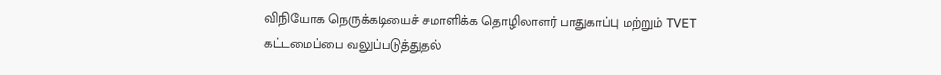விநியோக நெருக்கடியைச் சமாளிக்க தொழிலாளர் பாதுகாப்பு மற்றும் TVET கட்டமைப்பை வலுப்படுத்துதல்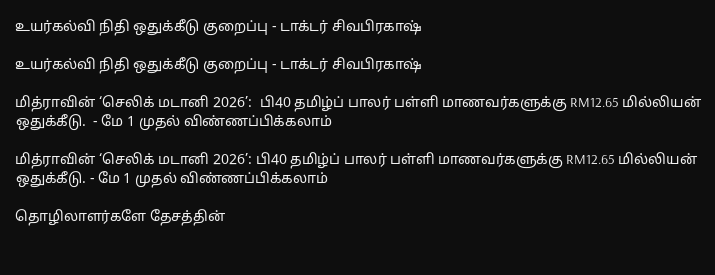உயர்கல்வி நிதி ஒதுக்கீடு குறைப்பு - டாக்டர் சிவபிரகாஷ்

உயர்கல்வி நிதி ஒதுக்கீடு குறைப்பு - டாக்டர் சிவபிரகாஷ்

மித்ராவின் ‘செலிக் மடானி 2026’:  பி40 தமிழ்ப் பாலர் பள்ளி மாணவர்களுக்கு RM12.65 மில்லியன் ஒதுக்கீடு.  - மே 1 முதல் விண்ணப்பிக்கலாம்

மித்ராவின் ‘செலிக் மடானி 2026’: பி40 தமிழ்ப் பாலர் பள்ளி மாணவர்களுக்கு RM12.65 மில்லியன் ஒதுக்கீடு. - மே 1 முதல் விண்ணப்பிக்கலாம்

தொழிலாளர்களே தேசத்தின்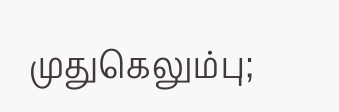முதுகெலும்பு;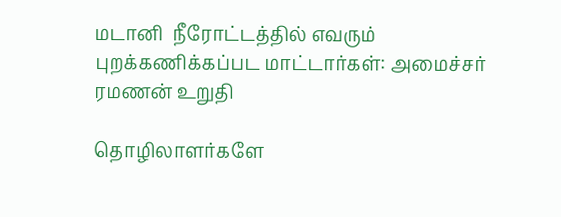மடானி  நீரோட்டத்தில் எவரும் புறக்கணிக்கப்பட மாட்டார்கள்: அமைச்சர் ரமணன் உறுதி

தொழிலாளர்களே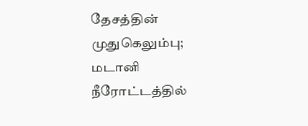தேசத்தின் முதுகெலும்பு; மடானி நீரோட்டத்தில்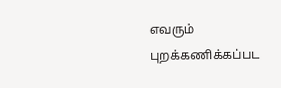எவரும் புறக்கணிக்கப்பட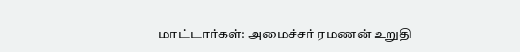மாட்டார்கள்: அமைச்சர் ரமணன் உறுதி